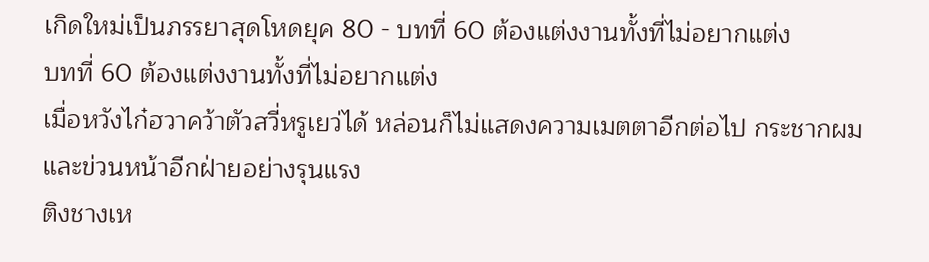เกิดใหม่เป็นภรรยาสุดโหดยุค 80 - บทที่ 60 ต้องแต่งงานทั้งที่ไม่อยากแต่ง
บทที่ 60 ต้องแต่งงานทั้งที่ไม่อยากแต่ง
เมื่อหวังไก๋ฮวาคว้าตัวสวี่หรูเยว่ได้ หล่อนก็ไม่แสดงความเมตตาอีกต่อไป กระชากผมและข่วนหน้าอีกฝ่ายอย่างรุนแรง
ติงชางเห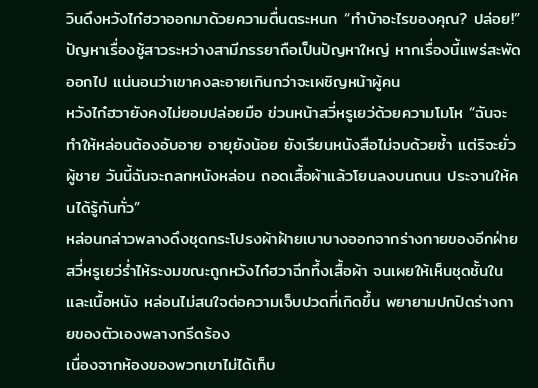วินดึงหวังไก๋ฮวาออกมาด้วยความตื่นตระหนก “ทำบ้าอะไรของคุณ? ปล่อย!”
ปัญหาเรื่องชู้สาวระหว่างสามีภรรยาถือเป็นปัญหาใหญ่ หากเรื่องนี้แพร่สะพัดออกไป แน่นอนว่าเขาคงละอายเกินกว่าจะเผชิญหน้าผู้คน
หวังไก๋ฮวายังคงไม่ยอมปล่อยมือ ข่วนหน้าสวี่หรูเยว่ด้วยความโมโห “ฉันจะทำให้หล่อนต้องอับอาย อายุยังน้อย ยังเรียนหนังสือไม่จบด้วยซ้ำ แต่ริจะยั่วผู้ชาย วันนี้ฉันจะถลกหนังหล่อน ถอดเสื้อผ้าแล้วโยนลงบนถนน ประจานให้คนได้รู้กันทั่ว”
หล่อนกล่าวพลางดึงชุดกระโปรงผ้าฝ้ายเบาบางออกจากร่างกายของอีกฝ่าย
สวี่หรูเยว่ร่ำไห้ระงมขณะถูกหวังไก๋ฮวาฉีกทึ้งเสื้อผ้า จนเผยให้เห็นชุดชั้นในและเนื้อหนัง หล่อนไม่สนใจต่อความเจ็บปวดที่เกิดขึ้น พยายามปกปิดร่างกายของตัวเองพลางกรีดร้อง
เนื่องจากห้องของพวกเขาไม่ได้เก็บ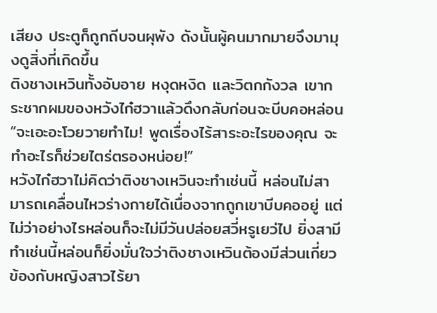เสียง ประตูก็ถูกถีบจนผุพัง ดังนั้นผู้คนมากมายจึงมามุงดูสิ่งที่เกิดขึ้น
ติงชางเหวินทั้งอับอาย หงุดหงิด และวิตกกังวล เขากระชากผมของหวังไก๋ฮวาแล้วดึงกลับก่อนจะบีบคอหล่อน “จะเอะอะโวยวายทำไม! พูดเรื่องไร้สาระอะไรของคุณ จะทำอะไรก็ช่วยไตร่ตรองหน่อย!”
หวังไก๋ฮวาไม่คิดว่าติงชางเหวินจะทำเช่นนี้ หล่อนไม่สามารถเคลื่อนไหวร่างกายได้เนื่องจากถูกเขาบีบคออยู่ แต่ไม่ว่าอย่างไรหล่อนก็จะไม่มีวันปล่อยสวี่หรูเยว่ไป ยิ่งสามีทำเช่นนี้หล่อนก็ยิ่งมั่นใจว่าติงชางเหวินต้องมีส่วนเกี่ยวข้องกับหญิงสาวไร้ยา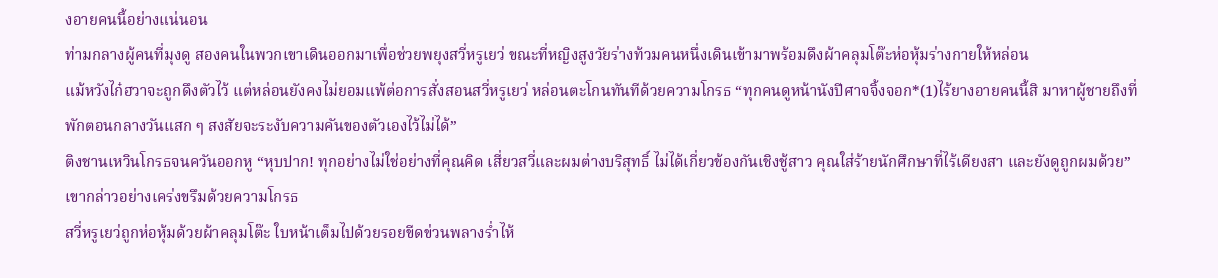งอายคนนี้อย่างแน่นอน
ท่ามกลางผู้คนที่มุงดู สองคนในพวกเขาเดินออกมาเพื่อช่วยพยุงสวี่หรูเยว่ ขณะที่หญิงสูงวัยร่างท้วมคนหนึ่งเดินเข้ามาพร้อมดึงผ้าคลุมโต๊ะห่อหุ้มร่างกายให้หล่อน
แม้หวังไก๋ฮวาจะถูกดึงตัวไว้ แต่หล่อนยังคงไม่ยอมแพ้ต่อการสั่งสอนสวี่หรูเยว่ หล่อนตะโกนทันทีด้วยความโกรธ “ทุกคนดูหน้านังปีศาจจิ้งจอก*(1)ไร้ยางอายคนนี้สิ มาหาผู้ชายถึงที่พักตอนกลางวันแสก ๆ สงสัยจะระงับความคันของตัวเองไว้ไม่ได้”
ติงชานเหวินโกรธจนควันออกหู “หุบปาก! ทุกอย่างไม่ใช่อย่างที่คุณคิด เสี่ยวสวี่และผมต่างบริสุทธิ์ ไม่ได้เกี่ยวข้องกันเชิงชู้สาว คุณใส่ร้ายนักศึกษาที่ไร้เดียงสา และยังดูถูกผมด้วย”
เขากล่าวอย่างเคร่งขรึมด้วยความโกรธ
สวี่หรูเยว่ถูกห่อหุ้มด้วยผ้าคลุมโต๊ะ ใบหน้าเต็มไปด้วยรอยขีดข่วนพลางร่ำไห้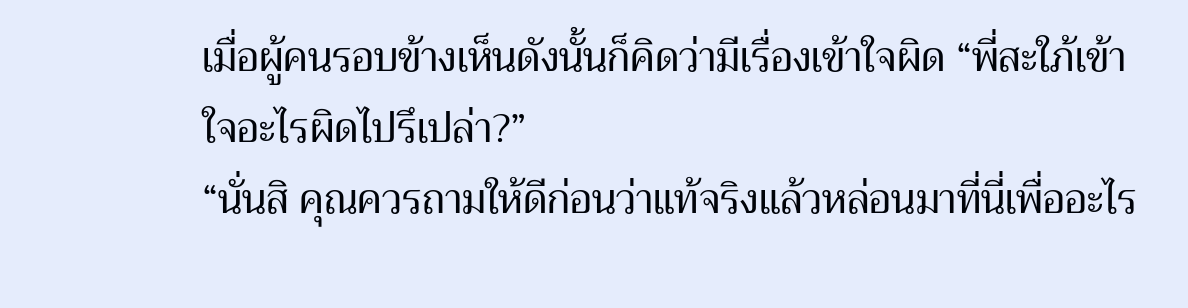เมื่อผู้คนรอบข้างเห็นดังนั้นก็คิดว่ามีเรื่องเข้าใจผิด “พี่สะใภ้เข้าใจอะไรผิดไปรึเปล่า?”
“นั่นสิ คุณควรถามให้ดีก่อนว่าแท้จริงแล้วหล่อนมาที่นี่เพื่ออะไร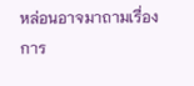หล่อนอาจมาถามเรื่องการ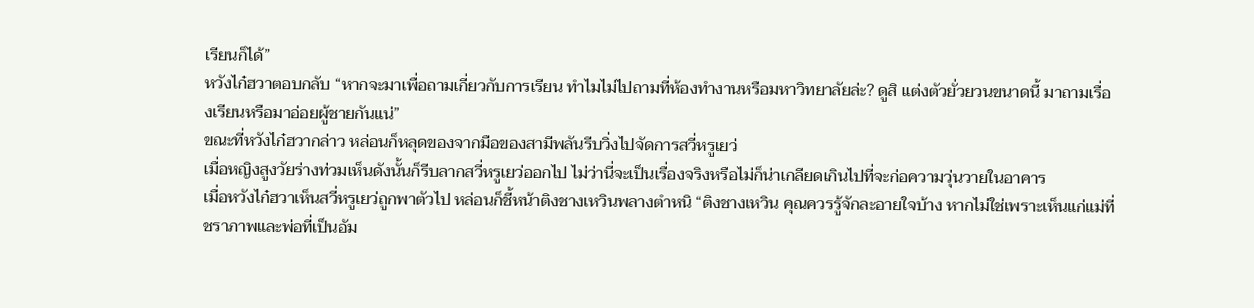เรียนก็ได้”
หวังไก๋ฮวาตอบกลับ “หากจะมาเพื่อถามเกี่ยวกับการเรียน ทำไมไม่ไปถามที่ห้องทำงานหรือมหาวิทยาลัยล่ะ? ดูสิ แต่งตัวยั่วยวนขนาดนี้ มาถามเรื่องเรียนหรือมาอ่อยผู้ชายกันแน่”
ขณะที่หวังไก๋ฮวากล่าว หล่อนก็หลุดของจากมือของสามีพลันรีบวิ่งไปจัดการสวี่หรูเยว่
เมื่อหญิงสูงวัยร่างท่วมเห็นดังนั้นก็รีบลากสวี่หรูเยว่ออกไป ไม่ว่านี่จะเป็นเรื่องจริงหรือไม่ก็น่าเกลียดเกินไปที่จะก่อความวุ่นวายในอาคาร
เมื่อหวังไก๋ฮวาเห็นสวี่หรูเยว่ถูกพาตัวไป หล่อนก็ชี้หน้าติงชางเหวินพลางตำหนิ “ติงชางเหวิน คุณควรรู้จักละอายใจบ้าง หากไม่ใช่เพราะเห็นแก่แม่ที่ชราภาพและพ่อที่เป็นอัม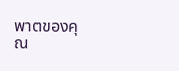พาตของคุณ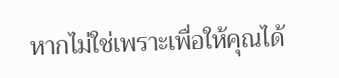หากไม่ใช่เพราะเพื่อให้คุณได้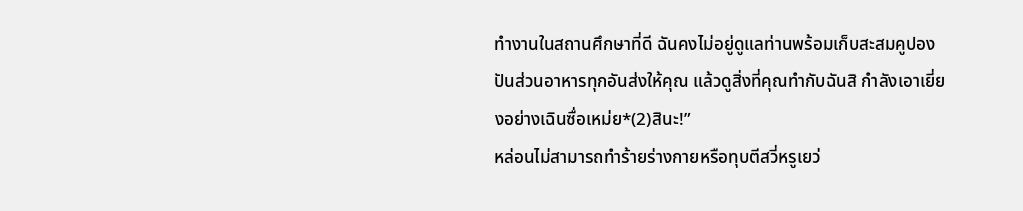ทำงานในสถานศึกษาที่ดี ฉันคงไม่อยู่ดูแลท่านพร้อมเก็บสะสมคูปองปันส่วนอาหารทุกอันส่งให้คุณ แล้วดูสิ่งที่คุณทำกับฉันสิ กำลังเอาเยี่ยงอย่างเฉินซื่อเหม่ย*(2)สินะ!”
หล่อนไม่สามารถทำร้ายร่างกายหรือทุบตีสวี่หรูเยว่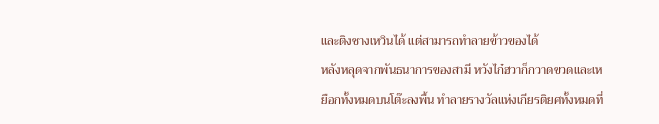และติงชางเหวินได้ แต่สามารถทำลายข้าวของได้
หลังหลุดจากพันธนาการของสามี หวังไก๋ฮวาก็กวาดขวดและเหยือกทั้งหมดบนโต๊ะลงพื้น ทำลายรางวัลแห่งเกียรติยศทั้งหมดที่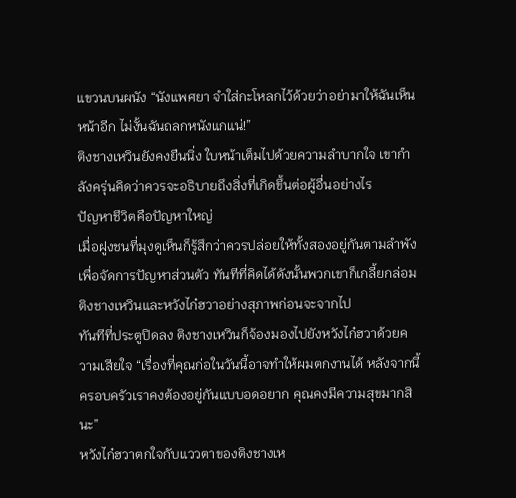แขวนบนผนัง “นังแพศยา จำใส่กะโหลกไว้ด้วยว่าอย่ามาให้ฉันเห็นหน้าอีก ไม่งั้นฉันถลกหนังแกแน่!”
ติงชางเหวินยังคงยืนนิ่ง ใบหน้าเต็มไปด้วยความลำบากใจ เขากำลังครุ่นคิดว่าควรจะอธิบายถึงสิ่งที่เกิดขึ้นต่อผู้อื่นอย่างไร
ปัญหาชีวิตคือปัญหาใหญ่
เมื่อฝูงชนที่มุงดูเห็นก็รู้สึกว่าควรปล่อยให้ทั้งสองอยู่กันตามลำพังเพื่อจัดการปัญหาส่วนตัว ทันทีที่คิดได้ดังนั้นพวกเขาก็เกลี้ยกล่อมติงชางเหวินและหวังไก๋ฮวาอย่างสุภาพก่อนจะจากไป
ทันทีที่ประตูปิดลง ติงชางเหวินก็จ้องมองไปยังหวังไก๋ฮวาด้วยความเสียใจ “เรื่องที่คุณก่อในวันนี้อาจทำให้ผมตกงานได้ หลังจากนี้ครอบครัวเราคงต้องอยู่กันแบบอดอยาก คุณคงมีความสุขมากสินะ”
หวังไก๋ฮวาตกใจกับแววตาของติงชางเห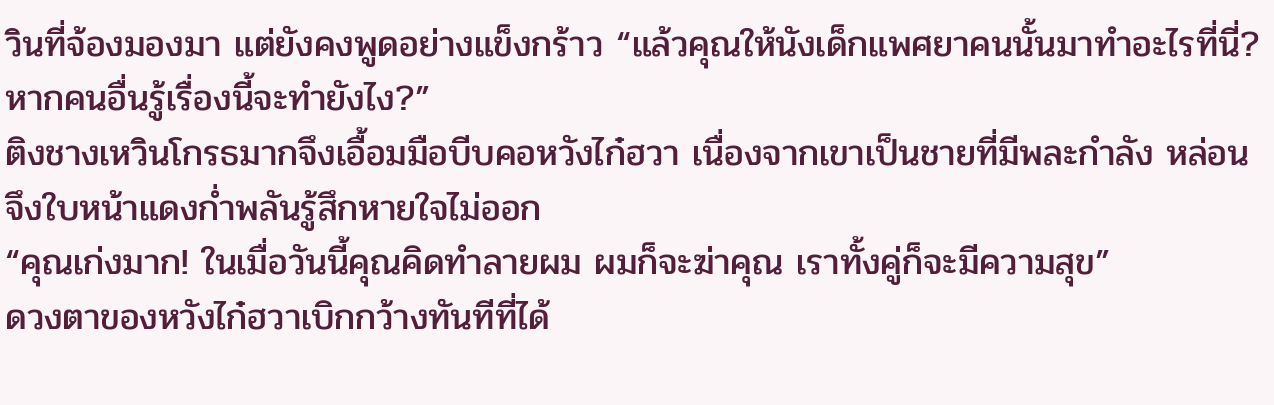วินที่จ้องมองมา แต่ยังคงพูดอย่างแข็งกร้าว “แล้วคุณให้นังเด็กแพศยาคนนั้นมาทำอะไรที่นี่? หากคนอื่นรู้เรื่องนี้จะทำยังไง?”
ติงชางเหวินโกรธมากจึงเอื้อมมือบีบคอหวังไก๋ฮวา เนื่องจากเขาเป็นชายที่มีพละกำลัง หล่อนจึงใบหน้าแดงก่ำพลันรู้สึกหายใจไม่ออก
“คุณเก่งมาก! ในเมื่อวันนี้คุณคิดทำลายผม ผมก็จะฆ่าคุณ เราทั้งคู่ก็จะมีความสุข”
ดวงตาของหวังไก๋ฮวาเบิกกว้างทันทีที่ได้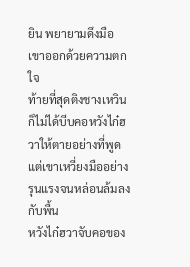ยิน พยายามดึงมือเขาออกด้วยความตกใจ
ท้ายที่สุดติงชางเหวินก็ไม่ได้บีบคอหวังไก๋ฮวาให้ตายอย่างที่พูด แต่เขาเหวี่ยงมืออย่างรุนแรงจนหล่อนล้มลงกับพื้น
หวังไก๋ฮวาจับคอของ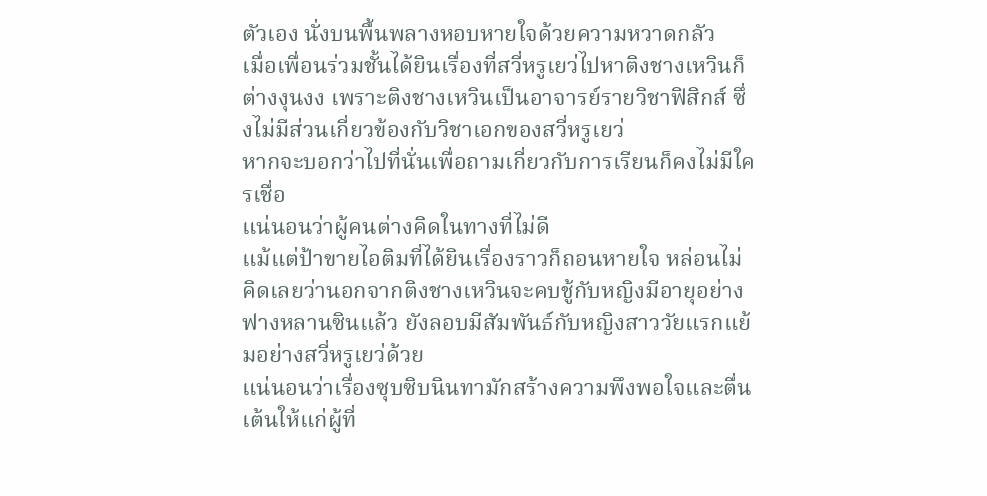ตัวเอง นั่งบนพื้นพลางหอบหายใจด้วยความหวาดกลัว
เมื่อเพื่อนร่วมชั้นได้ยินเรื่องที่สวี่หรูเยว่ไปหาติงชางเหวินก็ต่างงุนงง เพราะติงชางเหวินเป็นอาจารย์รายวิชาฟิสิกส์ ซึ่งไม่มีส่วนเกี่ยวข้องกับวิชาเอกของสวี่หรูเยว่
หากจะบอกว่าไปที่นั่นเพื่อถามเกี่ยวกับการเรียนก็คงไม่มีใครเชื่อ
แน่นอนว่าผู้คนต่างคิดในทางที่ไม่ดี
แม้แต่ป้าขายไอติมที่ได้ยินเรื่องราวก็ถอนหายใจ หล่อนไม่คิดเลยว่านอกจากติงชางเหวินจะคบชู้กับหญิงมีอายุอย่างฟางหลานซินแล้ว ยังลอบมีสัมพันธ์กับหญิงสาววัยแรกแย้มอย่างสวี่หรูเยว่ด้วย
แน่นอนว่าเรื่องซุบซิบนินทามักสร้างความพึงพอใจและตื่นเต้นให้แก่ผู้ที่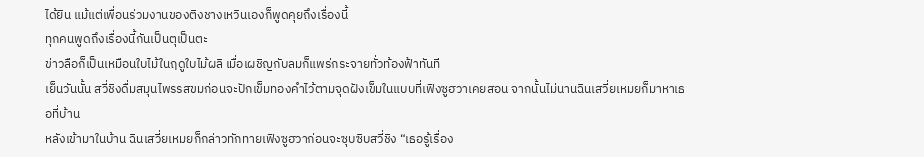ได้ยิน แม้แต่เพื่อนร่วมงานของติงชางเหวินเองก็พูดคุยถึงเรื่องนี้
ทุกคนพูดถึงเรื่องนี้กันเป็นตุเป็นตะ
ข่าวลือก็เป็นเหมือนใบไม้ในฤดูใบไม้ผลิ เมื่อเผชิญกับลมก็แพร่กระจายทั่วท้องฟ้าทันที
เย็นวันนั้น สวี่ชิงดื่มสมุนไพรรสขมก่อนจะปักเข็มทองคำไว้ตามจุดฝังเข็มในแบบที่เฟิงซูฮวาเคยสอน จากนั้นไม่นานฉินเสวี่ยเหมยก็มาหาเธอที่บ้าน
หลังเข้ามาในบ้าน ฉินเสวี่ยเหมยก็กล่าวทักทายเฟิงซูฮวาก่อนจะซุบซิบสวี่ชิง “เธอรู้เรื่อง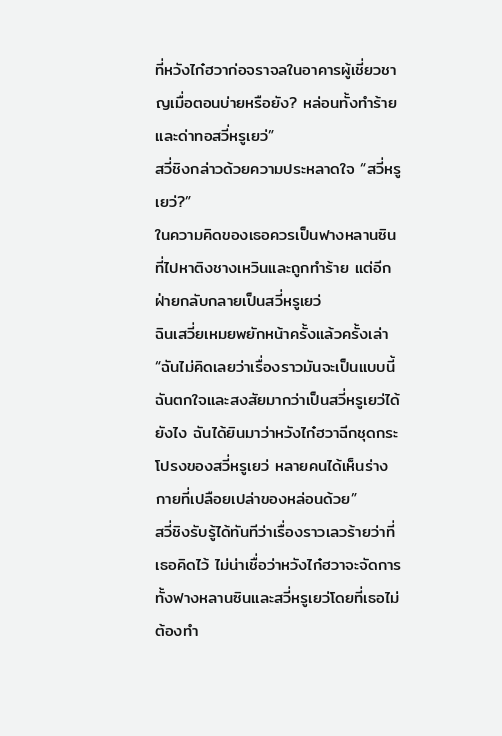ที่หวังไก๋ฮวาก่อจราจลในอาคารผู้เชี่ยวชาญเมื่อตอนบ่ายหรือยัง? หล่อนทั้งทำร้ายและด่าทอสวี่หรูเยว่”
สวี่ชิงกล่าวด้วยความประหลาดใจ “สวี่หรูเยว่?”
ในความคิดของเธอควรเป็นฟางหลานซินที่ไปหาติงชางเหวินและถูกทำร้าย แต่อีกฝ่ายกลับกลายเป็นสวี่หรูเยว่
ฉินเสวี่ยเหมยพยักหน้าครั้งแล้วครั้งเล่า “ฉันไม่คิดเลยว่าเรื่องราวมันจะเป็นแบบนี้ ฉันตกใจและสงสัยมากว่าเป็นสวี่หรูเยว่ได้ยังไง ฉันได้ยินมาว่าหวังไก๋ฮวาฉีกชุดกระโปรงของสวี่หรูเยว่ หลายคนได้เห็นร่างกายที่เปลือยเปล่าของหล่อนด้วย”
สวี่ชิงรับรู้ได้ทันทีว่าเรื่องราวเลวร้ายว่าที่เธอคิดไว้ ไม่น่าเชื่อว่าหวังไก๋ฮวาจะจัดการทั้งฟางหลานซินและสวี่หรูเยว่โดยที่เธอไม่ต้องทำ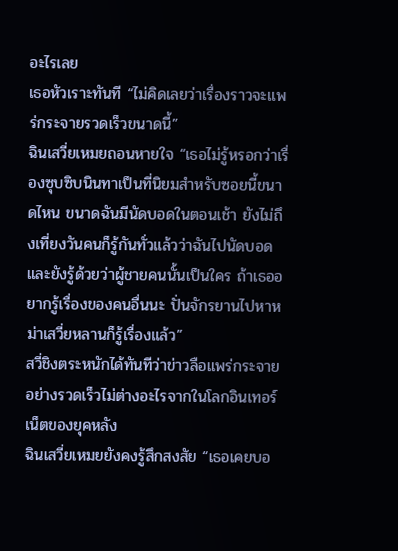อะไรเลย
เธอหัวเราะทันที “ไม่คิดเลยว่าเรื่องราวจะแพร่กระจายรวดเร็วขนาดนี้”
ฉินเสวี่ยเหมยถอนหายใจ “เธอไม่รู้หรอกว่าเรื่องซุบซิบนินทาเป็นที่นิยมสำหรับซอยนี้ขนาดไหน ขนาดฉันมีนัดบอดในตอนเช้า ยังไม่ถึงเที่ยงวันคนก็รู้กันทั่วแล้วว่าฉันไปนัดบอด และยังรู้ด้วยว่าผู้ชายคนนั้นเป็นใคร ถ้าเธออยากรู้เรื่องของคนอื่นนะ ปั่นจักรยานไปหาหม่าเสวี่ยหลานก็รู้เรื่องแล้ว”
สวี่ชิงตระหนักได้ทันทีว่าข่าวลือแพร่กระจายอย่างรวดเร็วไม่ต่างอะไรจากในโลกอินเทอร์เน็ตของยุคหลัง
ฉินเสวี่ยเหมยยังคงรู้สึกสงสัย “เธอเคยบอ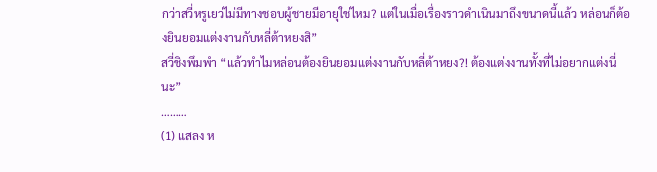กว่าสวี่หรูเยว่ไม่มีทางชอบผู้ชายมีอายุใช่ไหม? แต่ในเมื่อเรื่องราวดำเนินมาถึงขนาดนี้แล้ว หล่อนก็ต้องยินยอมแต่งงานกับหลี่ต้าหยงสิ”
สวี่ชิงพึมพำ “แล้วทำไมหล่อนต้องยินยอมแต่งงานกับหลี่ต้าหยง?! ต้องแต่งงานทั้งที่ไม่อยากแต่งนี่นะ”
………
(1) แสลง ห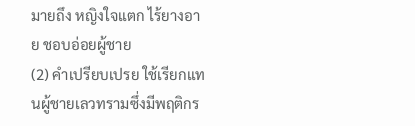มายถึง หญิงใจแตก ไร้ยางอาย ชอบอ่อยผู้ชาย
(2) คำเปรียบเปรย ใช้เรียกแทนผู้ชายเลวทรามซึ่งมีพฤติกร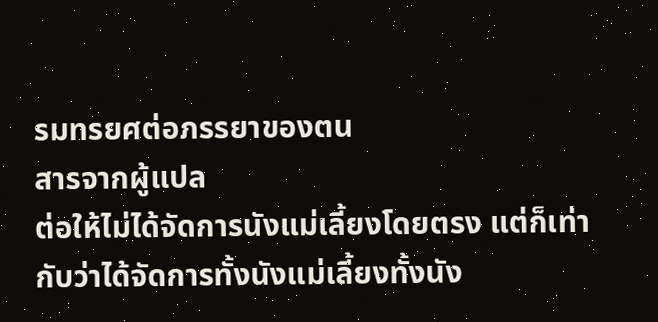รมทรยศต่อภรรยาของตน
สารจากผู้แปล
ต่อให้ไม่ได้จัดการนังแม่เลี้ยงโดยตรง แต่ก็เท่ากับว่าได้จัดการทั้งนังแม่เลี้ยงทั้งนัง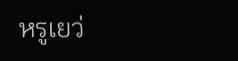หรูเยว่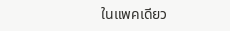ในแพคเดียว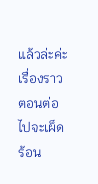แล้วล่ะค่ะ
เรื่องราวตอนต่อไปจะเผ็ดร้อน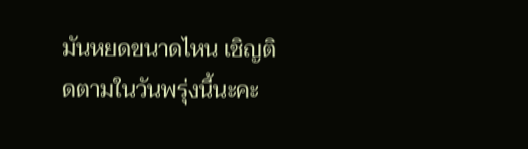มันหยดขนาดไหน เชิญติดตามในวันพรุ่งนี้นะคะ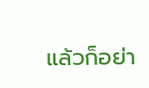แล้วก็อย่า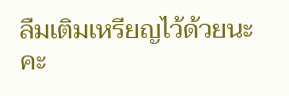ลืมเติมเหรียญไว้ด้วยนะคะ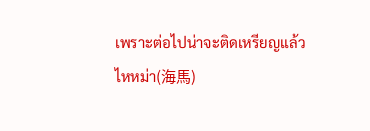เพราะต่อไปน่าจะติดเหรียญแล้ว
ไหหม่า(海馬)